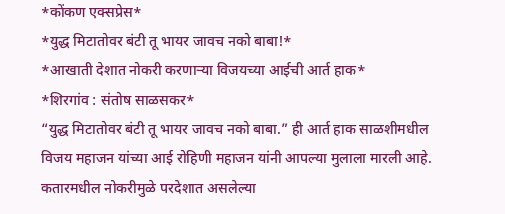*कोंकण एक्सप्रेस*
*युद्ध मिटातोवर बंटी तू भायर जावच नको बाबा!*
*आखाती देशात नोकरी करणाऱ्या विजयच्या आईची आर्त हाक*
*शिरगांव : संतोष साळसकर*
“युद्ध मिटातोवर बंटी तू भायर जावच नको बाबा.” ही आर्त हाक साळशीमधील विजय महाजन यांच्या आई रोहिणी महाजन यांनी आपल्या मुलाला मारली आहे. कतारमधील नोकरीमुळे परदेशात असलेल्या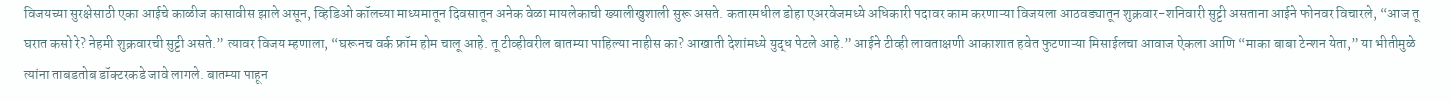विजयच्या सुरक्षेसाठी एका आईचे काळीज कासावीस झाले असून, व्हिडिओ कॉलच्या माध्यमातून दिवसातून अनेक वेळा मायलेकाची ख्यालीखुशाली सुरू असते. कतारमधील डोहा एअरवेजमध्ये अधिकारी पदावर काम करणाऱ्या विजयला आठवड्यातून शुक्रवार-शनिवारी सुट्टी असताना आईने फोनवर विचारले, “आज तू घरात कसो रे? नेहमी शुक्रवारची सुट्टी असते.” त्यावर विजय म्हणाला, “घरूनच वर्क फ्रॉम होम चालू आहे. तू टीव्हीवरील बातम्या पाहिल्या नाहीस का? आखाती देशांमध्ये युद्ध पेटले आहे.” आईने टीव्ही लावताक्षणी आकाशात हवेत फुटणाऱ्या मिसाईलचा आवाज ऐकला आणि “माका बाबा टेन्शन येता,” या भीतीमुळे त्यांना ताबडतोब डॉक्टरकडे जावे लागले. बातम्या पाहून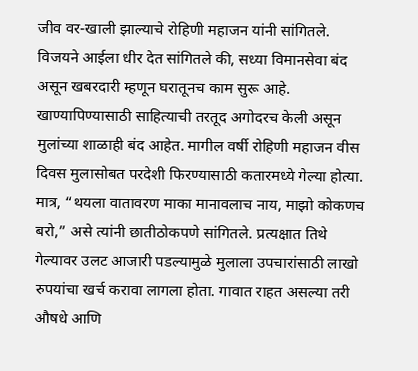जीव वर-खाली झाल्याचे रोहिणी महाजन यांनी सांगितले.
विजयने आईला धीर देत सांगितले की, सध्या विमानसेवा बंद असून खबरदारी म्हणून घरातूनच काम सुरू आहे. खाण्यापिण्यासाठी साहित्याची तरतूद अगोदरच केली असून मुलांच्या शाळाही बंद आहेत. मागील वर्षी रोहिणी महाजन वीस दिवस मुलासोबत परदेशी फिरण्यासाठी कतारमध्ये गेल्या होत्या. मात्र, “थयला वातावरण माका मानावलाच नाय, माझो कोकणच बरो,” असे त्यांनी छातीठोकपणे सांगितले. प्रत्यक्षात तिथे गेल्यावर उलट आजारी पडल्यामुळे मुलाला उपचारांसाठी लाखो रुपयांचा खर्च करावा लागला होता. गावात राहत असल्या तरी औषधे आणि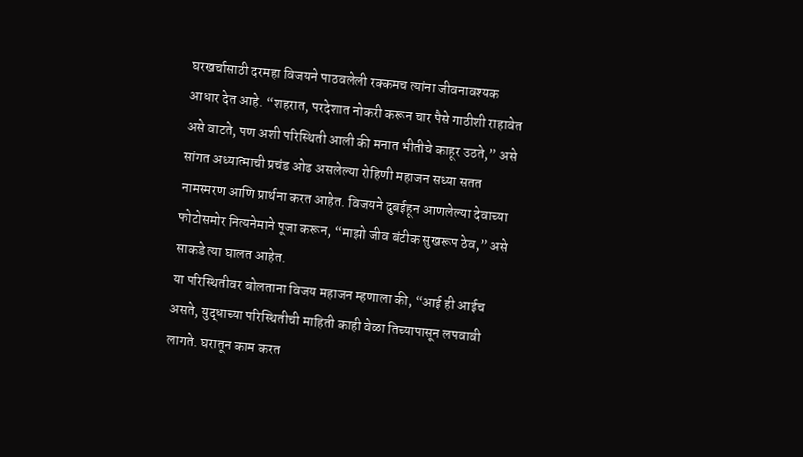घरखर्चासाठी दरमहा विजयने पाठवलेली रक्कमच त्यांना जीवनावश्यक आधार देत आहे. “शहरात, परदेशात नोकरी करून चार पैसे गाठीशी राहावेत असे वाटते, पण अशी परिस्थिती आली की मनात भीतीचे काहूर उठते,” असे सांगत अध्यात्माची प्रचंड ओढ असलेल्या रोहिणी महाजन सध्या सतत नामस्मरण आणि प्रार्थना करत आहेत. विजयने दुबईहून आणलेल्या देवाच्या फोटोसमोर नित्यनेमाने पूजा करून, “माझो जीव बंटीक सुखरूप ठेव,” असे साकडे त्या घालत आहेत.
या परिस्थितीवर बोलताना विजय महाजन म्हणाला की, “आई ही आईच असते, युद्धाच्या परिस्थितीची माहिती काही वेळा तिच्यापासून लपवावी लागते. घरातून काम करत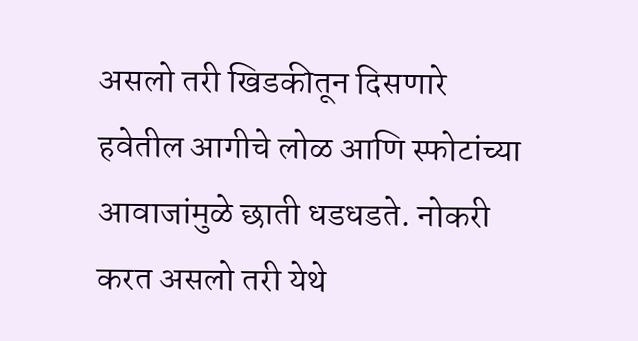असलो तरी खिडकीतून दिसणारे हवेतील आगीचे लोळ आणि स्फोटांच्या आवाजांमुळे छाती धडधडते. नोकरी करत असलो तरी येथे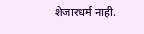शेजारधर्म नाही.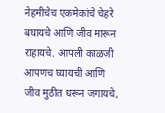नेहमीचेच एकमेकांचे चेहरे बघायचे आणि जीव मारून राहायचे. आपली काळजी आपणच घ्यायची आणि जीव मुठीत धरून जगायचे,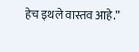हेच इथले वास्तव आहे.”